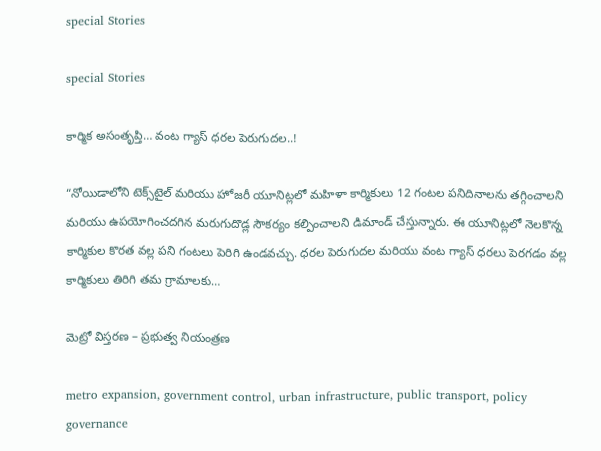special Stories

special Stories

కార్మిక అసంతృప్తి… వంట గ్యాస్ ధరల పెరుగుదల..!

“నోయిడాలోని టెక్స్‌టైల్ మరియు హోజరీ యూనిట్లలో మహిళా కార్మికులు 12 గంటల పనిదినాలను తగ్గించాలని మరియు ఉపయోగించదగిన మరుగుదొడ్ల సౌకర్యం కల్పించాలని డిమాండ్ చేస్తున్నారు. ఈ యూనిట్లలో నెలకొన్న కార్మికుల కొరత వల్ల పని గంటలు పెరిగి ఉండవచ్చు. ధరల పెరుగుదల మరియు వంట గ్యాస్ ధరలు పెరగడం వల్ల కార్మికులు తిరిగి తమ గ్రామాలకు…

మెట్రో విస్తరణ – ప్రభుత్వ నియంత్రణ

metro expansion, government control, urban infrastructure, public transport, policy governance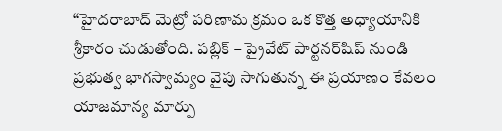“హైదరాబాద్ మెట్రో పరిణామ క్రమం ఒక కొత్త అధ్యాయానికి శ్రీకారం చుడుతోంది. పబ్లిక్ – ప్రైవేట్ పార్టనర్‌షిప్ నుండి ప్రభుత్వ భాగస్వామ్యం వైపు సాగుతున్న ఈ ప్రయాణం కేవలం యాజమాన్య మార్పు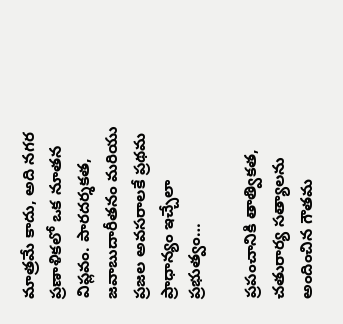మాత్రమే కాదు, అది నగర ప్రణాళికలో ఒక నూతన విప్లవం. పారదర్శకత, జవాబుదారీతనం మరియు ప్రజల అవసరాలకే ప్రథమ ప్రాధాన్యం ఇచ్చేలా ప్రభుత్వం…

ప్రపంచానికి తాత్వికత, చతురార్య సత్యాలను అందించిన గౌతమ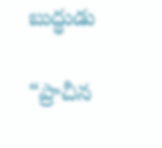బుద్ధుడు

“ప్రాచీన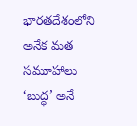భారతదేశంలోని అనేక మత సమూహాలు ‘బుద్ధ’ అనే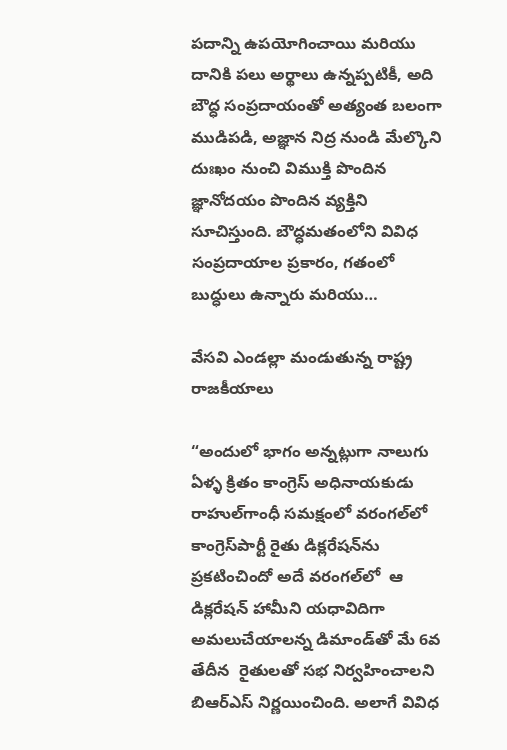పదాన్ని ఉపయోగించాయి మరియు దానికి పలు అర్థాలు ఉన్నప్పటికీ, అది బౌద్ధ సంప్రదాయంతో అత్యంత బలంగా ముడిపడి, అజ్ఞాన నిద్ర నుండి మేల్కొని దుఃఖం నుంచి విముక్తి పొందిన జ్ఞానోదయం పొందిన వ్యక్తిని సూచిస్తుంది. బౌద్ధమతంలోని వివిధ సంప్రదాయాల ప్రకారం, గతంలో బుద్ధులు ఉన్నారు మరియు…

వేసవి ఎండల్లా మండుతున్న రాష్ట్ర రాజకీయాలు

“అందులో భాగం అన్నట్లుగా నాలుగు ఏళ్ళ క్రితం కాంగ్రెస్‌ అధినాయకుడు రాహుల్‌గాంధీ సమక్షంలో వరంగల్‌లో కాంగ్రెస్‌పార్టీ రైతు డిక్లరేషన్‌ను ప్రకటించిందో అదే వరంగల్‌లో  ఆ డిక్లరేషన్‌ ‌హామీని యధావిదిగా అమలుచేయాలన్న డిమాండ్‌తో మే 6వ తేదీన  రైతులతో సభ నిర్వహించాలని బిఆర్‌ఎస్‌ ‌నిర్ణయించింది. అలాగే వివిధ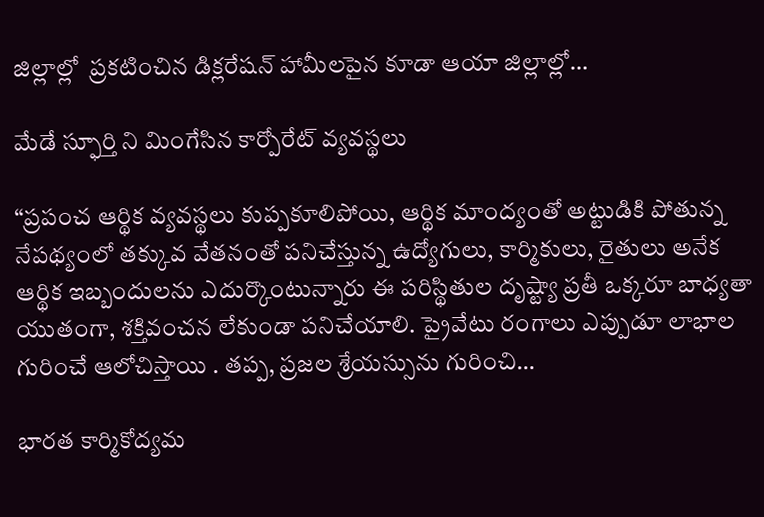జిల్లాల్లో  ప్రకటించిన డిక్లరేషన్‌ ‌హామీలపైన కూడా ఆయా జిల్లాల్లో…

మేడే స్ఫూర్తి ని మింగేసిన కార్పోరేట్ వ్యవస్థలు

“ప్రపంచ ఆర్థిక వ్యవస్థలు కుప్పకూలిపోయి, ఆర్థిక మాంద్యంతో అట్టుడికి పోతున్న నేపథ్యంలో తక్కువ వేతనంతో పనిచేస్తున్న ఉద్యోగులు, కార్మికులు, రైతులు అనేక ఆర్థిక ఇబ్బందులను ఎదుర్కొంటున్నారు ఈ పరిస్థితుల దృష్ట్యా ప్రతీ ఒక్కరూ బాధ్యతా యుతంగా, శక్తివంచన లేకుండా పనిచేయాలి. ప్రైవేటు రంగాలు ఎప్పుడూ లాభాల గురించే ఆలోచిస్తాయి . తప్ప, ప్రజల శ్రేయస్సును గురించి…

భారత కార్మికోద్యమ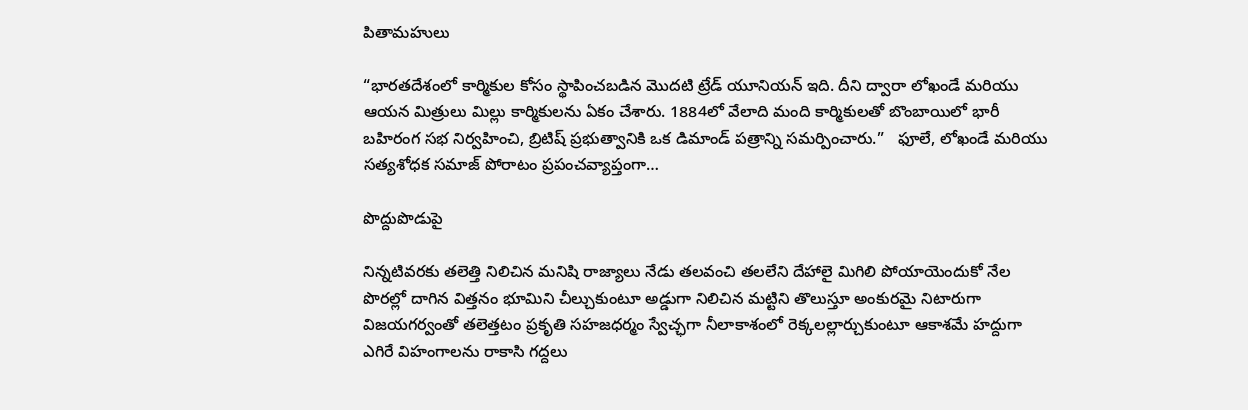పితామహులు

“భారతదేశంలో కార్మికుల కోసం స్థాపించబడిన మొదటి ట్రేడ్ యూనియన్ ఇది. దీని ద్వారా లోఖండే మరియు ఆయన మిత్రులు మిల్లు కార్మికులను ఏకం చేశారు. 1884లో వేలాది మంది కార్మికులతో బొంబాయిలో భారీ బహిరంగ సభ నిర్వహించి, బ్రిటిష్ ప్రభుత్వానికి ఒక డిమాండ్ పత్రాన్ని సమర్పించారు.”   ఫూలే, లోఖండే మరియు సత్యశోధక సమాజ్ పోరాటం ప్రపంచవ్యాప్తంగా…

పొద్దుపొడుపై

నిన్నటివరకు తలెత్తి నిలిచిన మనిషి రాజ్యాలు నేడు తలవంచి తలలేని దేహాలై మిగిలి పోయాయెందుకో నేల పొరల్లో దాగిన విత్తనం భూమిని చీల్చుకుంటూ అడ్డుగా నిలిచిన మట్టిని తొలుస్తూ అంకురమై నిటారుగా విజయగర్వంతో తలెత్తటం ప్రకృతి సహజధర్మం స్వేచ్ఛగా నీలాకాశంలో రెక్కలల్లార్చుకుంటూ ఆకాశమే హద్దుగా ఎగిరే విహంగాలను రాకాసి గద్దలు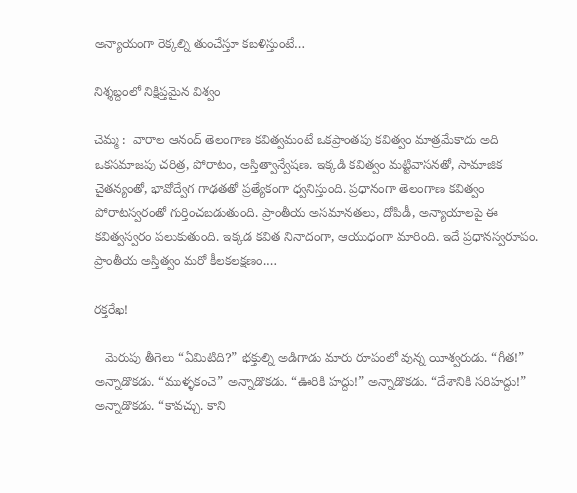అన్యాయంగా రెక్కల్ని తుంచేస్తూ కబళిస్తుంటే…

నిశ్శబ్దంలో నిక్షిప్తమైన విశ్వం

చెమ్మ :  వారాల ఆనంద్ తెలంగాణ కవిత్వమంటే ఒకప్రాంతపు కవిత్వం మాత్రమేకాదు అది ఒకసమాజపు చరిత్ర, పోరాటం, అస్తిత్వాన్వేషణ. ఇక్కడి కవిత్వం మట్టివాసనతో, సామాజిక చైతన్యంతో, భావోద్వేగ గాఢతతో ప్రత్యేకంగా ధ్వనిస్తుంది. ప్రధానంగా తెలంగాణ కవిత్వం పోరాటస్వరంతో గుర్తించబడుతుంది. ప్రాంతీయ అసమానతలు, దోపిడీ, అన్యాయాలపై ఈ కవిత్వస్వరం పలుకుతుంది. ఇక్కడ కవిత నినాదంగా, ఆయుధంగా మారింది. ఇదే ప్రధానస్వరూపం. ప్రాంతీయ అస్తిత్వం మరో కీలకలక్షణం.…

రక్తరేఖ!

   మెరుపు తీగెలు “ఏమిటిది?” భక్తుల్ని అడిగాడు మారు రూపంలో వున్న యీశ్వరుడు. “గీత!” అన్నాడొకడు. “ముళ్ళకంచె” అన్నాడొకడు. “ఊరికి హద్దు!” అన్నాడొకడు. “దేశానికి సరిహద్దు!” అన్నాడొకడు. “కావచ్చు. కాని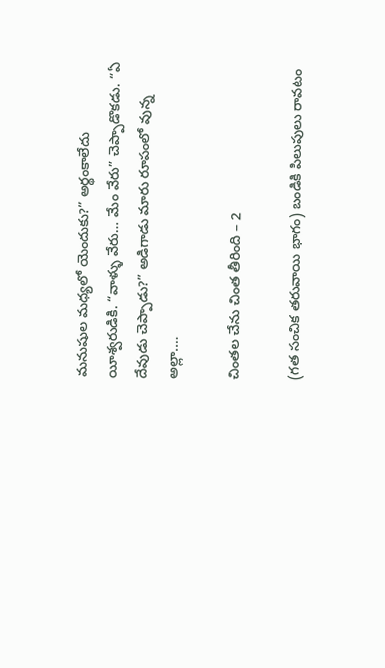మనుషుల మధ్యలో యెందుకు?” అర్థంకాలేదు యీశ్వరుడికి. “వాళ్ళు వేరు… మేం వేరు” చెప్పాడొకడు. “ఏ దేవుడు చెప్పాడు?” అడిగాడు మారు రూపంలో వున్న అల్లా.…

చింతల చేను చింత తీరింది – 2

(గత సంచిక తరువాయి భాగం) బండికి పిలుపులు రావటం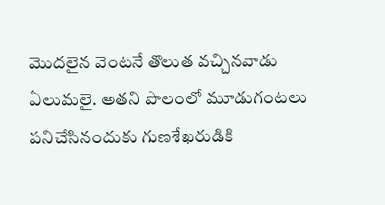మొదలైన వెంటనే తొలుత వచ్చినవాడు ఏలుమలై. అతని పొలంలో మూడుగంటలు పనిచేసినందుకు గుణశేఖరుడికి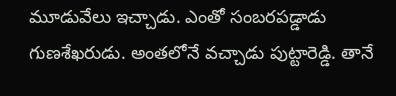మూడువేలు ఇచ్చాడు. ఎంతో సంబరపడ్డాడు గుణశేఖరుడు. అంతలోనే వచ్చాడు పుట్టారెడ్డి. తానే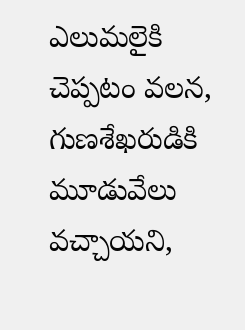ఎలుమలైకి చెప్పటం వలన, గుణశేఖరుడికి మూడువేలు వచ్చాయని,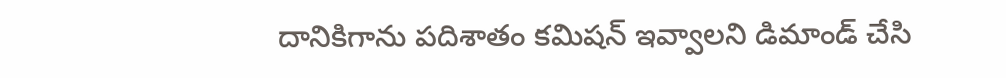దానికిగాను పదిశాతం కమిషన్ ఇవ్వాలని డిమాండ్ చేసి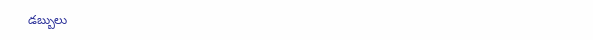డబ్బులు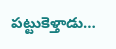పట్టుకెళ్తాడు…